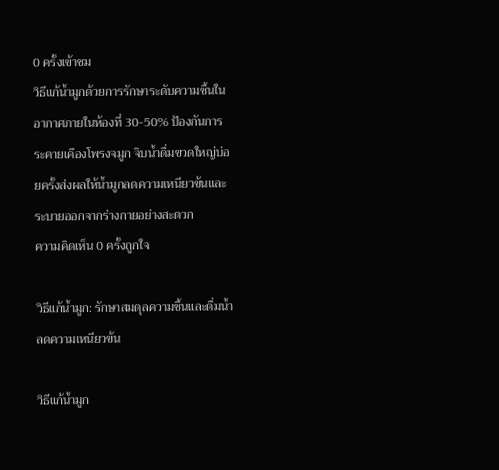0 ครั้งเข้าชม
วิธีแก้น้ำมูกด้วยการรักษาระดับความชื้นในอากาศภายในห้องที่ 30-50% ป้องกันการระคายเคืองโพรงจมูก จิบน้ำดื่มขวดใหญ่บ่อยครั้งส่งผลให้น้ำมูกลดความเหนียวข้นและระบายออกจากร่างกายอย่างสะดวก
ความคิดเห็น 0 ครั้งถูกใจ

วิธีแก้น้ำมูก: รักษาสมดุลความชื้นและดื่มน้ำลดความเหนียวข้น

วิธีแก้น้ำมูก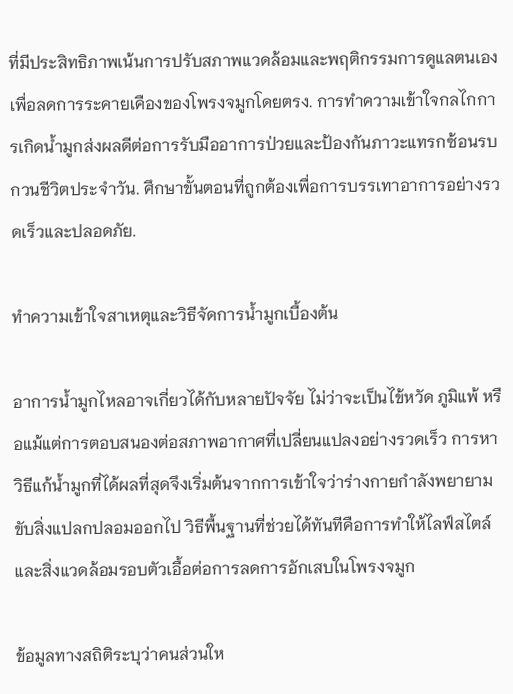ที่มีประสิทธิภาพเน้นการปรับสภาพแวดล้อมและพฤติกรรมการดูแลตนเองเพื่อลดการระคายเคืองของโพรงจมูกโดยตรง. การทำความเข้าใจกลไกการเกิดน้ำมูกส่งผลดีต่อการรับมืออาการป่วยและป้องกันภาวะแทรกซ้อนรบกวนชีวิตประจำวัน. ศึกษาขั้นตอนที่ถูกต้องเพื่อการบรรเทาอาการอย่างรวดเร็วและปลอดภัย.

ทำความเข้าใจสาเหตุและวิธีจัดการน้ำมูกเบื้องต้น

อาการน้ำมูกไหลอาจเกี่ยวได้กับหลายปัจจัย ไม่ว่าจะเป็นไข้หวัด ภูมิแพ้ หรือแม้แต่การตอบสนองต่อสภาพอากาศที่เปลี่ยนแปลงอย่างรวดเร็ว การหาวิธีแก้น้ำมูกที่ได้ผลที่สุดจึงเริ่มต้นจากการเข้าใจว่าร่างกายกำลังพยายามขับสิ่งแปลกปลอมออกไป วิธีพื้นฐานที่ช่วยได้ทันทีคือการทำให้ไลฟ์สไตล์และสิ่งแวดล้อมรอบตัวเอื้อต่อการลดการอักเสบในโพรงจมูก

ข้อมูลทางสถิติระบุว่าคนส่วนให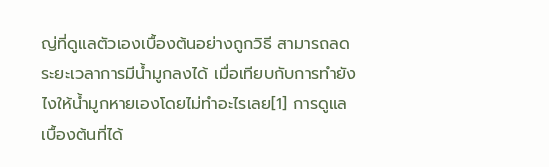ญ่ที่ดูแลตัวเองเบื้องต้นอย่างถูกวิธี สามารถลดระยะเวลาการมีน้ำมูกลงได้ เมื่อเทียบกับการทำยังไงให้น้ำมูกหายเองโดยไม่ทำอะไรเลย[1] การดูแลเบื้องต้นที่ได้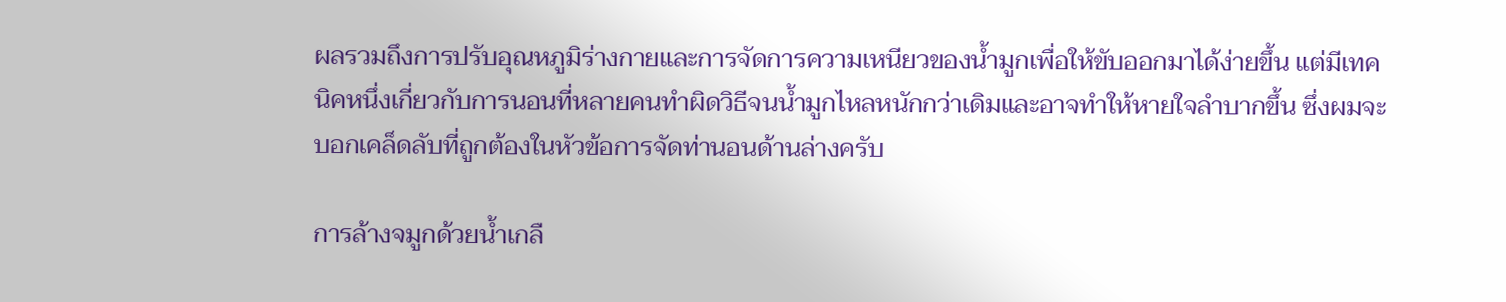ผลรวมถึงการปรับอุณหภูมิร่างกายและการจัดการความเหนียวของน้ำมูกเพื่อให้ขับออกมาได้ง่ายขึ้น แต่มีเทคนิคหนึ่งเกี่ยวกับการนอนที่หลายคนทำผิดวิธีจนน้ำมูกไหลหนักกว่าเดิมและอาจทำให้หายใจลำบากขึ้น ซึ่งผมจะบอกเคล็ดลับที่ถูกต้องในหัวข้อการจัดท่านอนด้านล่างครับ

การล้างจมูกด้วยน้ำเกลื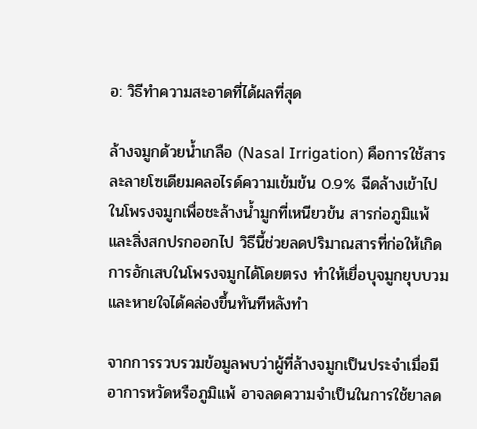อ: วิธีทำความสะอาดที่ได้ผลที่สุด

ล้างจมูกด้วยน้ำเกลือ (Nasal Irrigation) คือการใช้สารละลายโซเดียมคลอไรด์ความเข้มข้น 0.9% ฉีดล้างเข้าไปในโพรงจมูกเพื่อชะล้างน้ำมูกที่เหนียวข้น สารก่อภูมิแพ้ และสิ่งสกปรกออกไป วิธีนี้ช่วยลดปริมาณสารที่ก่อให้เกิดการอักเสบในโพรงจมูกได้โดยตรง ทำให้เยื่อบุจมูกยุบบวมและหายใจได้คล่องขึ้นทันทีหลังทำ

จากการรวบรวมข้อมูลพบว่าผู้ที่ล้างจมูกเป็นประจำเมื่อมีอาการหวัดหรือภูมิแพ้ อาจลดความจำเป็นในการใช้ยาลด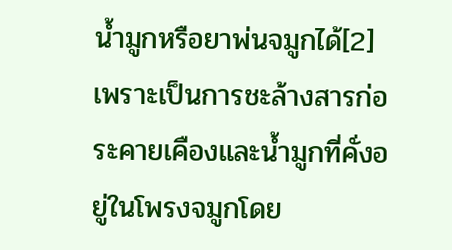น้ำมูกหรือยาพ่นจมูกได้[2] เพราะเป็นการชะล้างสารก่อระคายเคืองและน้ำมูกที่คั่งอยู่ในโพรงจมูกโดย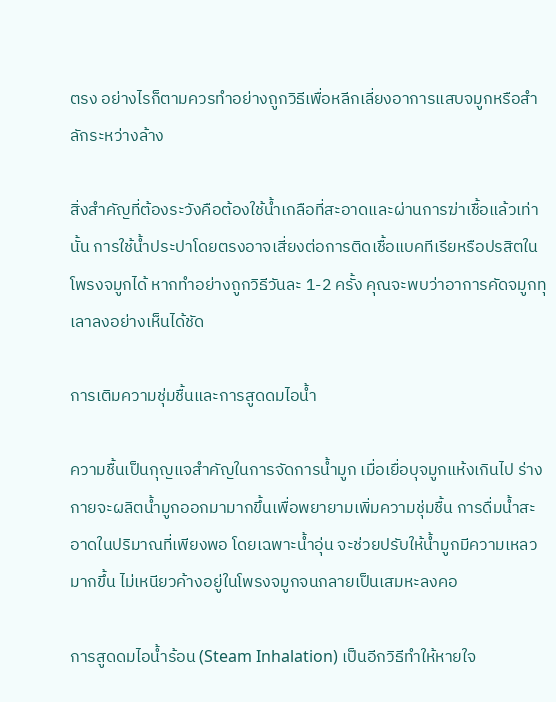ตรง อย่างไรก็ตามควรทำอย่างถูกวิธีเพื่อหลีกเลี่ยงอาการแสบจมูกหรือสำลักระหว่างล้าง

สิ่งสำคัญที่ต้องระวังคือต้องใช้น้ำเกลือที่สะอาดและผ่านการฆ่าเชื้อแล้วเท่านั้น การใช้น้ำประปาโดยตรงอาจเสี่ยงต่อการติดเชื้อแบคทีเรียหรือปรสิตในโพรงจมูกได้ หากทำอย่างถูกวิธีวันละ 1-2 ครั้ง คุณจะพบว่าอาการคัดจมูกทุเลาลงอย่างเห็นได้ชัด

การเติมความชุ่มชื้นและการสูดดมไอน้ำ

ความชื้นเป็นกุญแจสำคัญในการจัดการน้ำมูก เมื่อเยื่อบุจมูกแห้งเกินไป ร่างกายจะผลิตน้ำมูกออกมามากขึ้นเพื่อพยายามเพิ่มความชุ่มชื้น การดื่มน้ำสะอาดในปริมาณที่เพียงพอ โดยเฉพาะน้ำอุ่น จะช่วยปรับให้น้ำมูกมีความเหลวมากขึ้น ไม่เหนียวค้างอยู่ในโพรงจมูกจนกลายเป็นเสมหะลงคอ

การสูดดมไอน้ำร้อน (Steam Inhalation) เป็นอีกวิธีทำให้หายใจ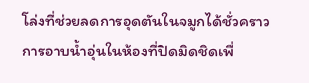โล่งที่ช่วยลดการอุดตันในจมูกได้ชั่วคราว การอาบน้ำอุ่นในห้องที่ปิดมิดชิดเพื่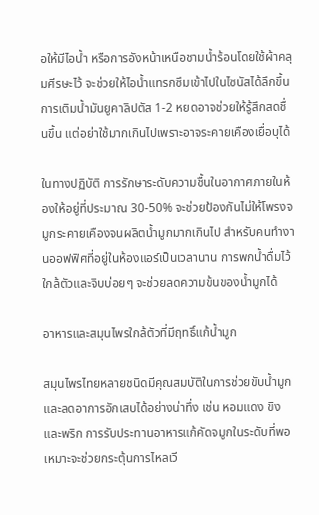อให้มีไอน้ำ หรือการอังหน้าเหนือชามน้ำร้อนโดยใช้ผ้าคลุมศีรษะไว้ จะช่วยให้ไอน้ำแทรกซึมเข้าไปในไซนัสได้ลึกขึ้น การเติมน้ำมันยูคาลิปตัส 1-2 หยดอาจช่วยให้รู้สึกสดชื่นขึ้น แต่อย่าใช้มากเกินไปเพราะอาจระคายเคืองเยื่อบุได้

ในทางปฏิบัติ การรักษาระดับความชื้นในอากาศภายในห้องให้อยู่ที่ประมาณ 30-50% จะช่วยป้องกันไม่ให้โพรงจมูกระคายเคืองจนผลิตน้ำมูกมากเกินไป สำหรับคนทำงานออฟฟิศที่อยู่ในห้องแอร์เป็นเวลานาน การพกน้ำดื่มไว้ใกล้ตัวและจิบบ่อยๆ จะช่วยลดความข้นของน้ำมูกได้

อาหารและสมุนไพรใกล้ตัวที่มีฤทธิ์แก้น้ำมูก

สมุนไพรไทยหลายชนิดมีคุณสมบัติในการช่วยขับน้ำมูกและลดอาการอักเสบได้อย่างน่าทึ่ง เช่น หอมแดง ขิง และพริก การรับประทานอาหารแก้คัดจมูกในระดับที่พอเหมาะจะช่วยกระตุ้นการไหลเวี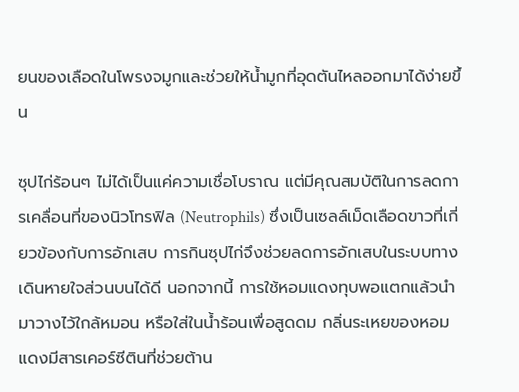ยนของเลือดในโพรงจมูกและช่วยให้น้ำมูกที่อุดตันไหลออกมาได้ง่ายขึ้น

ซุปไก่ร้อนๆ ไม่ได้เป็นแค่ความเชื่อโบราณ แต่มีคุณสมบัติในการลดการเคลื่อนที่ของนิวโทรฟิล (Neutrophils) ซึ่งเป็นเซลล์เม็ดเลือดขาวที่เกี่ยวข้องกับการอักเสบ การกินซุปไก่จึงช่วยลดการอักเสบในระบบทางเดินหายใจส่วนบนได้ดี นอกจากนี้ การใช้หอมแดงทุบพอแตกแล้วนำมาวางไว้ใกล้หมอน หรือใส่ในน้ำร้อนเพื่อสูดดม กลิ่นระเหยของหอมแดงมีสารเคอร์ซีตินที่ช่วยต้าน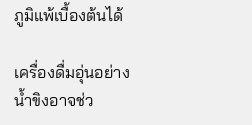ภูมิแพ้เบื้องต้นได้

เครื่องดื่มอุ่นอย่างน้ำขิงอาจช่ว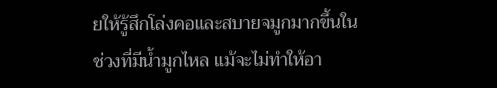ยให้รู้สึกโล่งคอและสบายจมูกมากขึ้นในช่วงที่มีน้ำมูกไหล แม้จะไม่ทำให้อา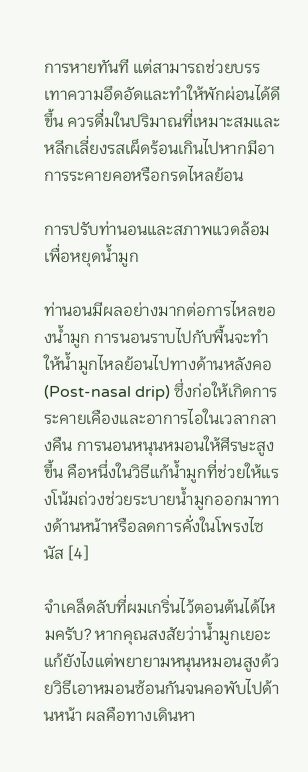การหายทันที แต่สามารถช่วยบรรเทาความอึดอัดและทำให้พักผ่อนได้ดีขึ้น ควรดื่มในปริมาณที่เหมาะสมและหลีกเลี่ยงรสเผ็ดร้อนเกินไปหากมีอาการระคายคอหรือกรดไหลย้อน

การปรับท่านอนและสภาพแวดล้อมเพื่อหยุดน้ำมูก

ท่านอนมีผลอย่างมากต่อการไหลของน้ำมูก การนอนราบไปกับพื้นจะทำให้น้ำมูกไหลย้อนไปทางด้านหลังคอ (Post-nasal drip) ซึ่งก่อให้เกิดการระคายเคืองและอาการไอในเวลากลางคืน การนอนหนุนหมอนให้ศีรษะสูงขึ้น คือหนึ่งในวิธีแก้น้ำมูกที่ช่วยให้แรงโน้มถ่วงช่วยระบายน้ำมูกออกมาทางด้านหน้าหรือลดการคั่งในโพรงไซนัส [4]

จำเคล็ดลับที่ผมเกริ่นไว้ตอนต้นได้ไหมครับ? หากคุณสงสัยว่าน้ำมูกเยอะแก้ยังไงแต่พยายามหนุนหมอนสูงด้วยวิธีเอาหมอนซ้อนกันจนคอพับไปด้านหน้า ผลคือทางเดินหา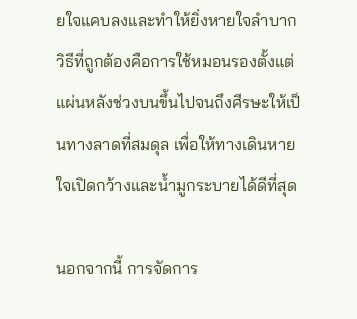ยใจแคบลงและทำให้ยิ่งหายใจลำบาก วิธีที่ถูกต้องคือการใช้หมอนรองตั้งแต่แผ่นหลังช่วงบนขึ้นไปจนถึงศีรษะให้เป็นทางลาดที่สมดุล เพื่อให้ทางเดินหายใจเปิดกว้างและน้ำมูกระบายได้ดีที่สุด

นอกจากนี้ การจัดการ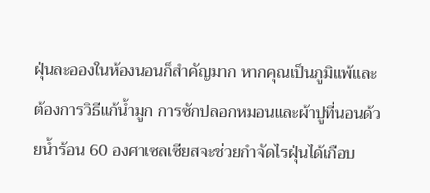ฝุ่นละอองในห้องนอนก็สำคัญมาก หากคุณเป็นภูมิแพ้และต้องการวิธีแก้น้ำมูก การซักปลอกหมอนและผ้าปูที่นอนด้วยน้ำร้อน 60 องศาเซลเซียสจะช่วยกำจัดไรฝุ่นได้เกือบ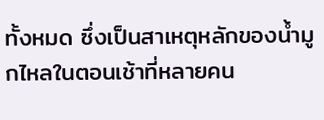ทั้งหมด ซึ่งเป็นสาเหตุหลักของน้ำมูกไหลในตอนเช้าที่หลายคน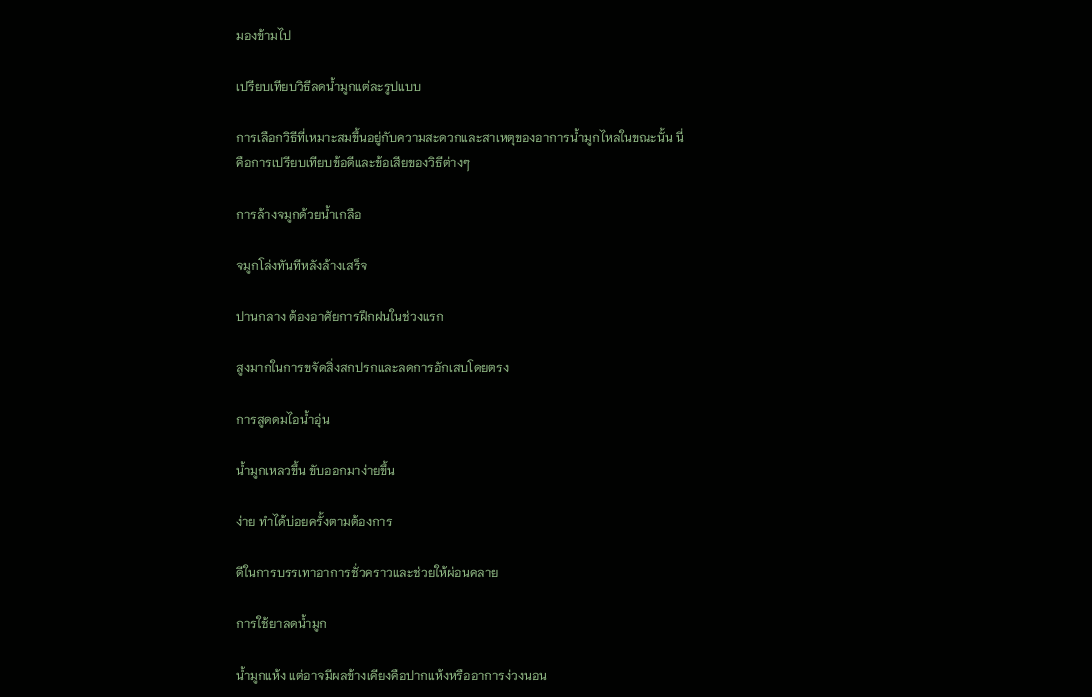มองข้ามไป

เปรียบเทียบวิธีลดน้ำมูกแต่ละรูปแบบ

การเลือกวิธีที่เหมาะสมขึ้นอยู่กับความสะดวกและสาเหตุของอาการน้ำมูกไหลในขณะนั้น นี่คือการเปรียบเทียบข้อดีและข้อเสียของวิธีต่างๆ

การล้างจมูกด้วยน้ำเกลือ

จมูกโล่งทันทีหลังล้างเสร็จ

ปานกลาง ต้องอาศัยการฝึกฝนในช่วงแรก

สูงมากในการขจัดสิ่งสกปรกและลดการอักเสบโดยตรง

การสูดดมไอน้ำอุ่น

น้ำมูกเหลวขึ้น ขับออกมาง่ายขึ้น

ง่าย ทำได้บ่อยครั้งตามต้องการ

ดีในการบรรเทาอาการชั่วคราวและช่วยให้ผ่อนคลาย

การใช้ยาลดน้ำมูก

น้ำมูกแห้ง แต่อาจมีผลข้างเคียงคือปากแห้งหรืออาการง่วงนอน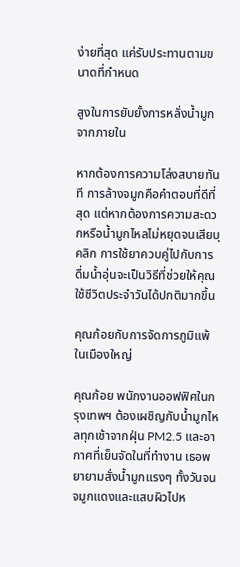ง่ายที่สุด แค่รับประทานตามขนาดที่กำหนด

สูงในการยับยั้งการหลั่งน้ำมูกจากภายใน

หากต้องการความโล่งสบายทันที การล้างจมูกคือคำตอบที่ดีที่สุด แต่หากต้องการความสะดวกหรือน้ำมูกไหลไม่หยุดจนเสียบุคลิก การใช้ยาควบคู่ไปกับการดื่มน้ำอุ่นจะเป็นวิธีที่ช่วยให้คุณใช้ชีวิตประจำวันได้ปกติมากขึ้น

คุณก้อยกับการจัดการภูมิแพ้ในเมืองใหญ่

คุณก้อย พนักงานออฟฟิศในกรุงเทพฯ ต้องเผชิญกับน้ำมูกไหลทุกเช้าจากฝุ่น PM2.5 และอากาศที่เย็นจัดในที่ทำงาน เธอพยายามสั่งน้ำมูกแรงๆ ทั้งวันจนจมูกแดงและแสบผิวไปห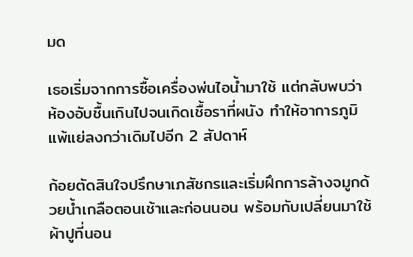มด

เธอเริ่มจากการซื้อเครื่องพ่นไอน้ำมาใช้ แต่กลับพบว่าห้องอับชื้นเกินไปจนเกิดเชื้อราที่ผนัง ทำให้อาการภูมิแพ้แย่ลงกว่าเดิมไปอีก 2 สัปดาห์

ก้อยตัดสินใจปรึกษาเภสัชกรและเริ่มฝึกการล้างจมูกด้วยน้ำเกลือตอนเช้าและก่อนนอน พร้อมกับเปลี่ยนมาใช้ผ้าปูที่นอน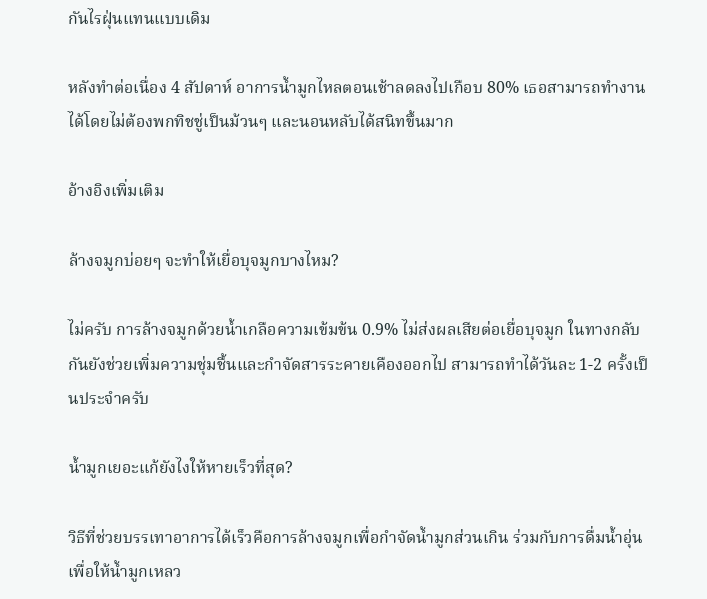กันไรฝุ่นแทนแบบเดิม

หลังทำต่อเนื่อง 4 สัปดาห์ อาการน้ำมูกไหลตอนเช้าลดลงไปเกือบ 80% เธอสามารถทำงานได้โดยไม่ต้องพกทิชชู่เป็นม้วนๆ และนอนหลับได้สนิทขึ้นมาก

อ้างอิงเพิ่มเติม

ล้างจมูกบ่อยๆ จะทำให้เยื่อบุจมูกบางไหม?

ไม่ครับ การล้างจมูกด้วยน้ำเกลือความเข้มข้น 0.9% ไม่ส่งผลเสียต่อเยื่อบุจมูก ในทางกลับกันยังช่วยเพิ่มความชุ่มชื้นและกำจัดสารระคายเคืองออกไป สามารถทำได้วันละ 1-2 ครั้งเป็นประจำครับ

น้ำมูกเยอะแก้ยังไงให้หายเร็วที่สุด?

วิธีที่ช่วยบรรเทาอาการได้เร็วคือการล้างจมูกเพื่อกำจัดน้ำมูกส่วนเกิน ร่วมกับการดื่มน้ำอุ่นเพื่อให้น้ำมูกเหลว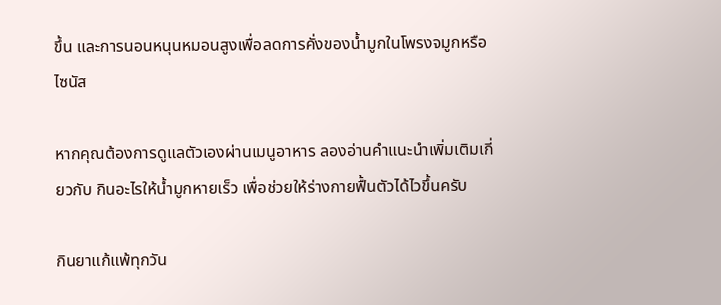ขึ้น และการนอนหนุนหมอนสูงเพื่อลดการคั่งของน้ำมูกในโพรงจมูกหรือไซนัส

หากคุณต้องการดูแลตัวเองผ่านเมนูอาหาร ลองอ่านคำแนะนำเพิ่มเติมเกี่ยวกับ กินอะไรให้น้ำมูกหายเร็ว เพื่อช่วยให้ร่างกายฟื้นตัวได้ไวขึ้นครับ

กินยาแก้แพ้ทุกวัน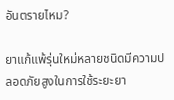อันตรายไหม?

ยาแก้แพ้รุ่นใหม่หลายชนิดมีความปลอดภัยสูงในการใช้ระยะยา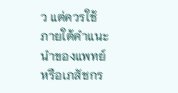ว แต่ควรใช้ภายใต้คำแนะนำของแพทย์หรือเภสัชกร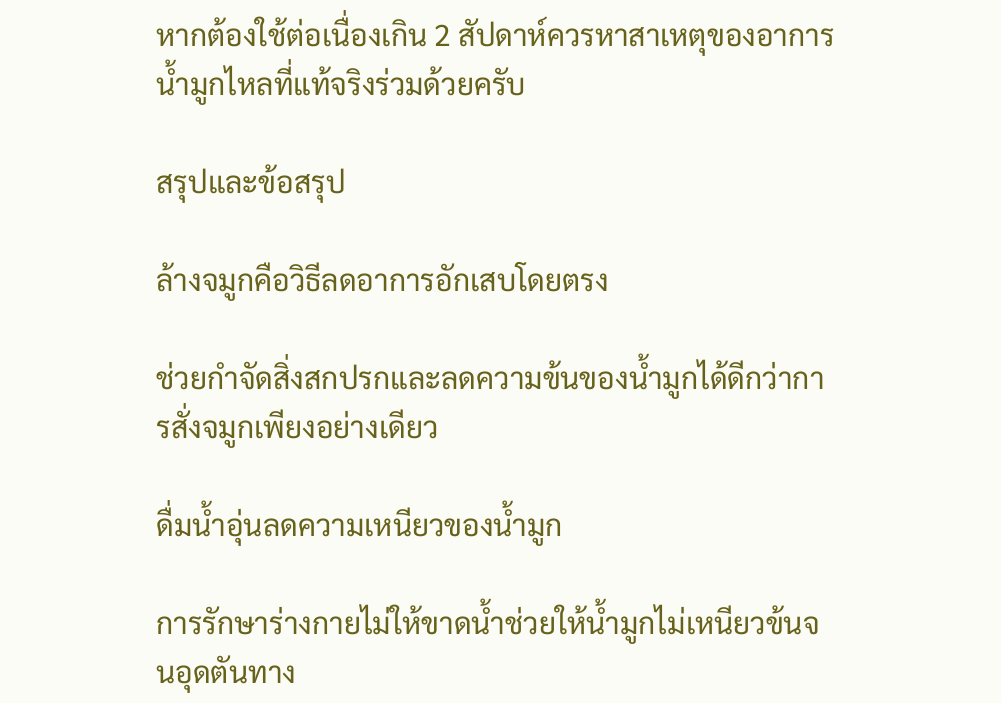หากต้องใช้ต่อเนื่องเกิน 2 สัปดาห์ควรหาสาเหตุของอาการน้ำมูกไหลที่แท้จริงร่วมด้วยครับ

สรุปและข้อสรุป

ล้างจมูกคือวิธีลดอาการอักเสบโดยตรง

ช่วยกำจัดสิ่งสกปรกและลดความข้นของน้ำมูกได้ดีกว่าการสั่งจมูกเพียงอย่างเดียว

ดื่มน้ำอุ่นลดความเหนียวของน้ำมูก

การรักษาร่างกายไม่ให้ขาดน้ำช่วยให้น้ำมูกไม่เหนียวข้นจนอุดตันทาง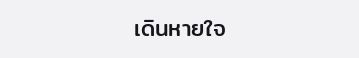เดินหายใจ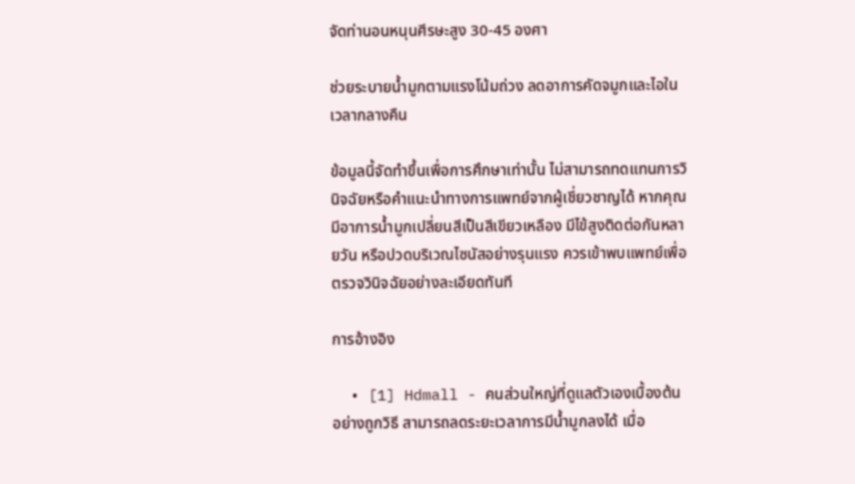จัดท่านอนหนุนศีรษะสูง 30-45 องศา

ช่วยระบายน้ำมูกตามแรงโน้มถ่วง ลดอาการคัดจมูกและไอในเวลากลางคืน

ข้อมูลนี้จัดทำขึ้นเพื่อการศึกษาเท่านั้น ไม่สามารถทดแทนการวินิจฉัยหรือคำแนะนำทางการแพทย์จากผู้เชี่ยวชาญได้ หากคุณมีอาการน้ำมูกเปลี่ยนสีเป็นสีเขียวเหลือง มีไข้สูงติดต่อกันหลายวัน หรือปวดบริเวณไซนัสอย่างรุนแรง ควรเข้าพบแพทย์เพื่อตรวจวินิจฉัยอย่างละเอียดทันที

การอ้างอิง

  • [1] Hdmall - คนส่วนใหญ่ที่ดูแลตัวเองเบื้องต้นอย่างถูกวิธี สามารถลดระยะเวลาการมีน้ำมูกลงได้ เมื่อ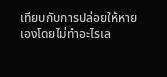เทียบกับการปล่อยให้หายเองโดยไม่ทำอะไรเล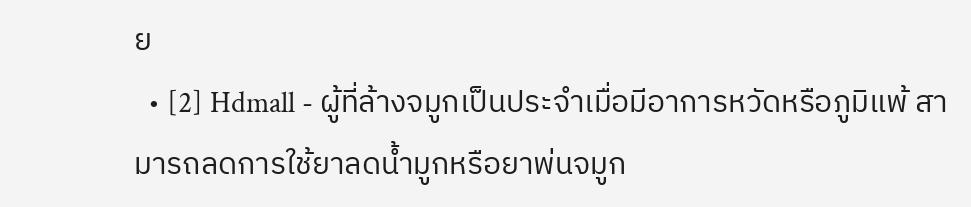ย
  • [2] Hdmall - ผู้ที่ล้างจมูกเป็นประจำเมื่อมีอาการหวัดหรือภูมิแพ้ สามารถลดการใช้ยาลดน้ำมูกหรือยาพ่นจมูก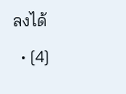ลงได้
  • [4]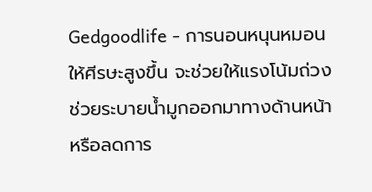Gedgoodlife - การนอนหนุนหมอนให้ศีรษะสูงขึ้น จะช่วยให้แรงโน้มถ่วงช่วยระบายน้ำมูกออกมาทางด้านหน้าหรือลดการ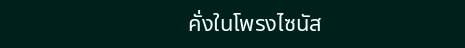คั่งในโพรงไซนัส